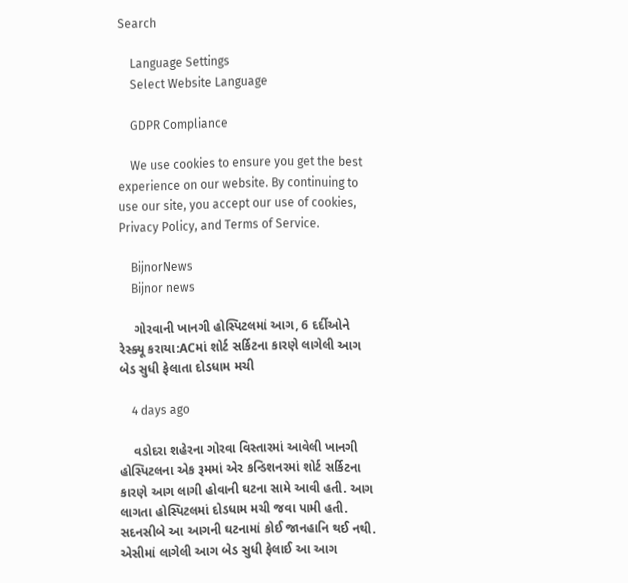Search

    Language Settings
    Select Website Language

    GDPR Compliance

    We use cookies to ensure you get the best experience on our website. By continuing to use our site, you accept our use of cookies, Privacy Policy, and Terms of Service.

    BijnorNews
    Bijnor news

    ગોરવાની ખાનગી હોસ્પિટલમાં આગ, 6 દર્દીઓને રેસ્ક્યૂ કરાયા:ACમાં શોર્ટ સર્કિટના કારણે લાગેલી આગ બેડ સુધી ફેલાતા દોડધામ મચી

    4 days ago

    વડોદરા શહેરના ગોરવા વિસ્તારમાં આવેલી ખાનગી હોસ્પિટલના એક રૂમમાં એર કન્ડિશનરમાં શોર્ટ સર્કિટના કારણે આગ લાગી હોવાની ઘટના સામે આવી હતી. આગ લાગતા હોસ્પિટલમાં દોડધામ મચી જવા પામી હતી. સદનસીબે આ આગની ઘટનામાં કોઈ જાનહાનિ થઈ નથી. એસીમાં લાગેલી આગ બેડ સુધી ફેલાઈ આ આગ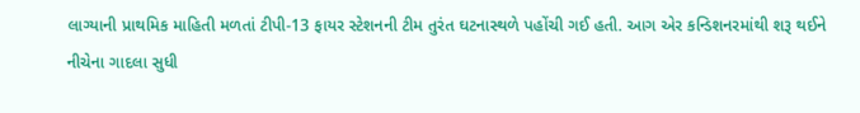લાગ્યાની પ્રાથમિક માહિતી મળતાં ટીપી-13 ફાયર સ્ટેશનની ટીમ તુરંત ઘટનાસ્થળે પહોંચી ગઈ હતી. આગ એર કન્ડિશનરમાંથી શરૂ થઈને નીચેના ગાદલા સુધી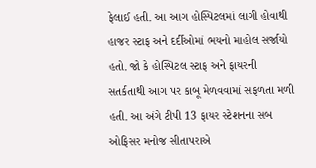ફેલાઈ હતી. આ આગ હોસ્પિટલમાં લાગી હોવાથી હાજર સ્ટાફ અને દર્દીઓમાં ભયનો માહોલ સર્જાયો હતો. જો કે હોસ્પિટલ સ્ટાફ અને ફાયરની સતર્કતાથી આગ પર કાબૂ મેળવવામાં સફળતા મળી હતી. આ અંગે ટીપી 13 ફાયર સ્ટેશનના સબ ઓફિસર મનોજ સીતાપરાએ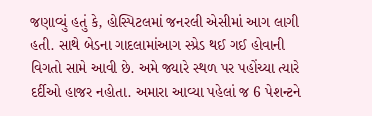જણાવ્યું હતું કે, હોસ્પિટલમાં જનરલી એસીમાં આગ લાગી હતી. સાથે બેડના ગાદલામાંઆગ સ્પ્રેડ થઈ ગઈ હોવાની વિગતો સામે આવી છે. અમે જ્યારે સ્થળ પર પહોંચ્યા ત્યારે દર્દીઓ હાજર નહોતા. અમારા આવ્યા પહેલાં જ 6 પેશન્ટને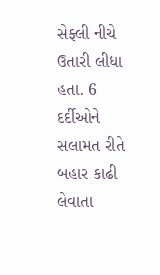સેફ્લી નીચે ઉતારી લીધા હતા. 6 દર્દીઓને સલામત રીતે બહાર કાઢી લેવાતા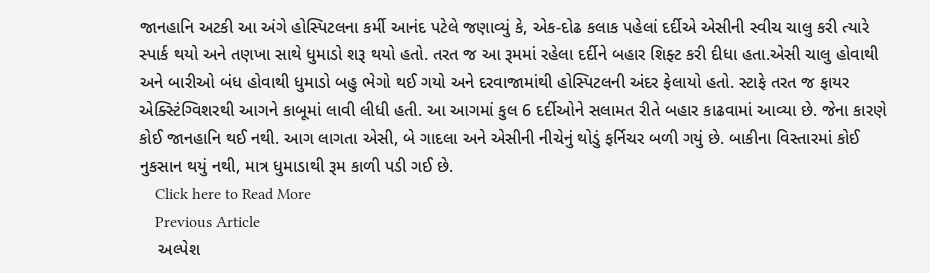જાનહાનિ અટકી આ અંગે હોસ્પિટલના કર્મી આનંદ પટેલે જણાવ્યું કે, એક-દોઢ કલાક પહેલાં દર્દીએ એસીની સ્વીચ ચાલુ કરી ત્યારે સ્પાર્ક થયો અને તણખા સાથે ધુમાડો શરૂ થયો હતો. તરત જ આ રૂમમાં રહેલા દર્દીને બહાર શિફ્ટ કરી દીધા હતા.એસી ચાલુ હોવાથી અને બારીઓ બંધ હોવાથી ધુમાડો બહુ ભેગો થઈ ગયો અને દરવાજામાંથી હોસ્પિટલની અંદર ફેલાયો હતો. સ્ટાફે તરત જ ફાયર એક્સ્ટિંગ્વિશરથી આગને કાબૂમાં લાવી લીધી હતી. આ આગમાં કુલ 6 દર્દીઓને સલામત રીતે બહાર કાઢવામાં આવ્યા છે. જેના કારણે કોઈ જાનહાનિ થઈ નથી. આગ લાગતા એસી, બે ગાદલા અને એસીની નીચેનું થોડું ફર્નિચર બળી ગયું છે. બાકીના વિસ્તારમાં કોઈ નુકસાન થયું નથી, માત્ર ધુમાડાથી રૂમ કાળી પડી ગઈ છે.
    Click here to Read More
    Previous Article
    અલ્પેશ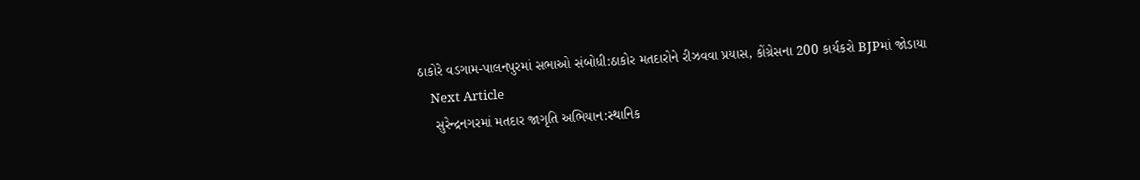ઠાકોરે વડગામ-પાલનપુરમાં સભાઓ સંબોધી:ઠાકોર મતદારોને રીઝવવા પ્રયાસ, કોંગ્રેસના 200 કાર્યકરો BJPમાં જોડાયા
    Next Article
    સુરેન્દ્રનગરમાં મતદાર જાગૃતિ અભિયાન:સ્થાનિક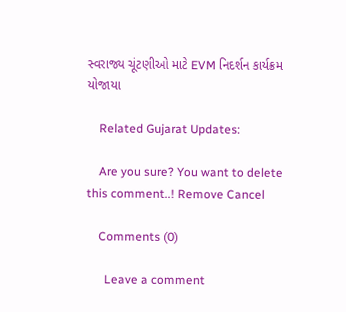સ્વરાજ્ય ચૂંટણીઓ માટે EVM નિદર્શન કાર્યક્રમ યોજાયા

    Related Gujarat Updates:

    Are you sure? You want to delete this comment..! Remove Cancel

    Comments (0)

      Leave a comment